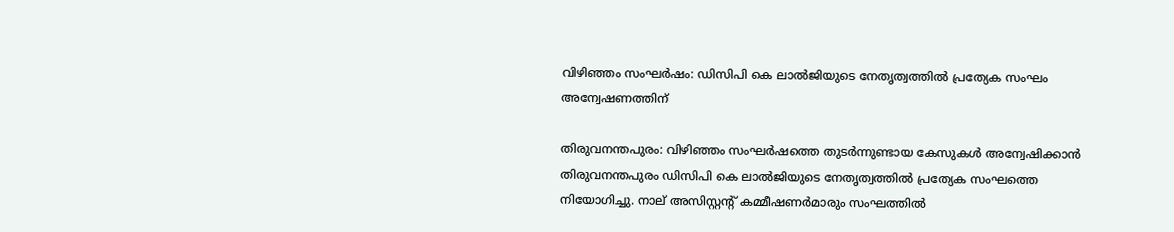വിഴിഞ്ഞം സംഘര്‍ഷം: ഡിസിപി കെ ലാല്‍ജിയുടെ നേതൃത്വത്തില്‍ പ്രത്യേക സംഘം അന്വേഷണത്തിന്‌

തിരുവനന്തപുരം: വിഴിഞ്ഞം സംഘര്‍ഷത്തെ തുടര്‍ന്നുണ്ടായ കേസുകള്‍ അന്വേഷിക്കാന്‍ തിരുവനന്തപുരം ഡിസിപി കെ ലാല്‍ജിയുടെ നേതൃത്വത്തില്‍ പ്രത്യേക സംഘത്തെ നിയോഗിച്ചു. നാല് അസിസ്റ്റന്റ് കമ്മീഷണര്‍മാരും സംഘത്തില്‍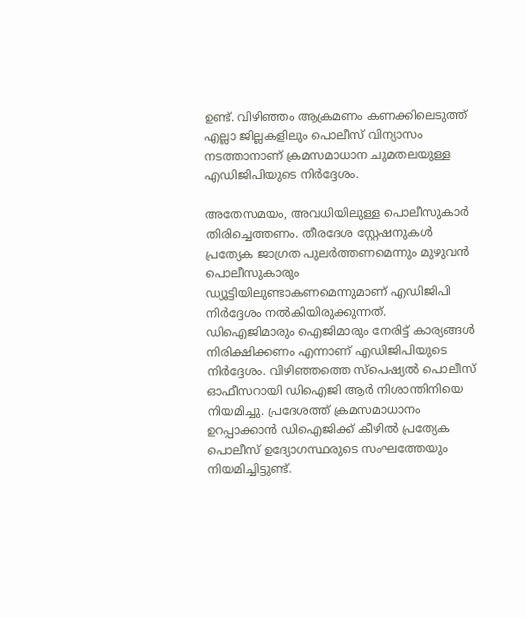ഉണ്ട്. വിഴിഞ്ഞം ആക്രമണം കണക്കിലെടുത്ത് എല്ലാ ജില്ലകളിലും പൊലീസ് വിന്യാസം നടത്താനാണ് ക്രമസമാധാന ചുമതലയുള്ള എഡിജിപിയുടെ നിര്‍ദ്ദേശം.

അതേസമയം, അവധിയിലുള്ള പൊലീസുകാര്‍ തിരിച്ചെത്തണം. തീരദേശ സ്റ്റേഷനുകള്‍ പ്രത്യേക ജാഗ്രത പുലര്‍ത്തണമെന്നും മുഴുവന്‍ പൊലീസുകാരും ഡ്യൂട്ടിയിലുണ്ടാകണമെന്നുമാണ് എഡിജിപി നിര്‍ദ്ദേശം നല്‍കിയിരുക്കുന്നത്. ഡിഐജിമാരും ഐജിമാരും നേരിട്ട് കാര്യങ്ങള്‍ നിരിക്ഷിക്കണം എന്നാണ് എഡിജിപിയുടെ നിര്‍ദ്ദേശം. വിഴിഞ്ഞത്തെ സ്‌പെഷ്യല്‍ പൊലീസ് ഓഫീസറായി ഡിഐജി ആര്‍ നിശാന്തിനിയെ നിയമിച്ചു. പ്രദേശത്ത് ക്രമസമാധാനം ഉറപ്പാക്കാന്‍ ഡിഐജിക്ക് കീഴില്‍ പ്രത്യേക പൊലീസ് ഉദ്യോഗസ്ഥരുടെ സംഘത്തേയും നിയമിച്ചിട്ടുണ്ട്.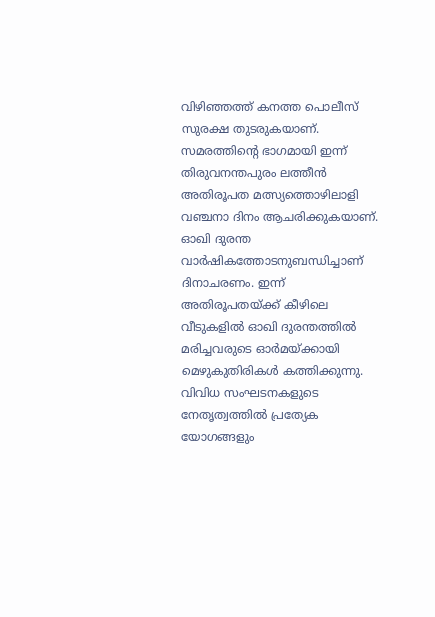വിഴിഞ്ഞത്ത് കനത്ത പൊലീസ് സുരക്ഷ തുടരുകയാണ്. സമരത്തിന്റെ ഭാഗമായി ഇന്ന് തിരുവനന്തപുരം ലത്തീന്‍ അതിരൂപത മത്സ്യത്തൊഴിലാളി വഞ്ചനാ ദിനം ആചരിക്കുകയാണ്. ഓഖി ദുരന്ത വാര്‍ഷികത്തോടനുബന്ധിച്ചാണ് ദിനാചരണം. ഇന്ന് അതിരൂപതയ്ക്ക് കീഴിലെ വീടുകളില്‍ ഓഖി ദുരന്തത്തില്‍ മരിച്ചവരുടെ ഓര്‍മയ്ക്കായി മെഴുകുതിരികള്‍ കത്തിക്കുന്നു. വിവിധ സംഘടനകളുടെ നേതൃത്വത്തില്‍ പ്രത്യേക യോഗങ്ങളും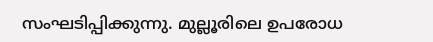സംഘടിപ്പിക്കുന്നു. മുല്ലൂരിലെ ഉപരോധ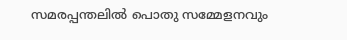സമരപ്പന്തലില്‍ പൊതു സമ്മേളനവും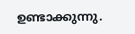ഉണ്ടാക്കുന്നു.